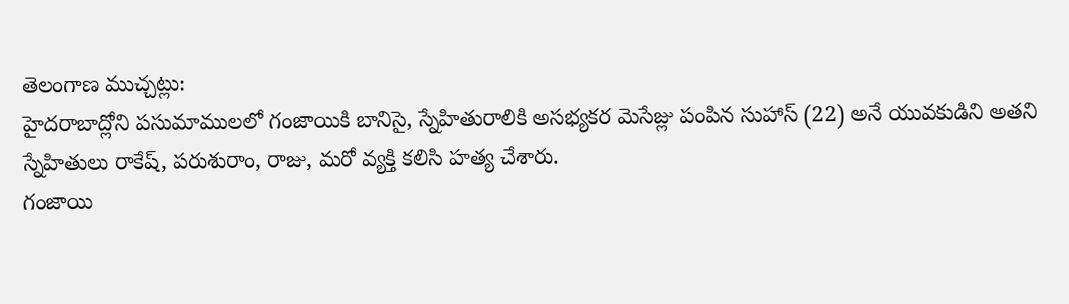తెలంగాణ ముచ్చట్లు:
హైదరాబాద్లోని పసుమాములలో గంజాయికి బానిసై, స్నేహితురాలికి అసభ్యకర మెసేజ్లు పంపిన సుహాస్ (22) అనే యువకుడిని అతని స్నేహితులు రాకేష్, పరుశురాం, రాజు, మరో వ్యక్తి కలిసి హత్య చేశారు.
గంజాయి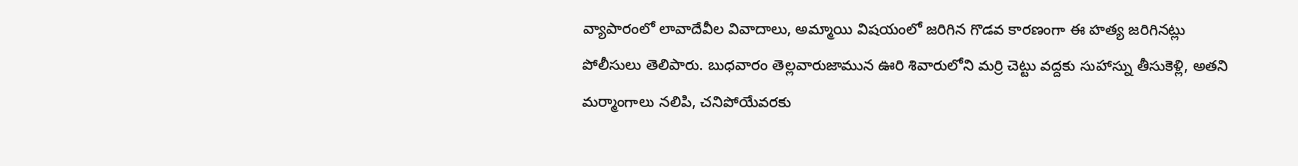వ్యాపారంలో లావాదేవీల వివాదాలు, అమ్మాయి విషయంలో జరిగిన గొడవ కారణంగా ఈ హత్య జరిగినట్లు పోలీసులు తెలిపారు. బుధవారం తెల్లవారుజామున ఊరి శివారులోని మర్రి చెట్టు వద్దకు సుహాస్ను తీసుకెళ్లి, అతని మర్మాంగాలు నలిపి, చనిపోయేవరకు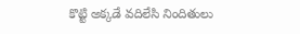కొట్టి అక్కడే వదిలేసి నిందితులు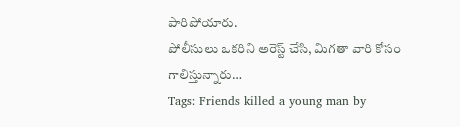పారిపోయారు.
పోలీసులు ఒకరిని అరెస్ట్ చేసి, మిగతా వారి కోసం గాలిస్తున్నారు…
Tags: Friends killed a young man by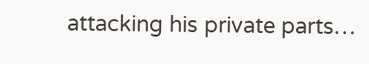attacking his private parts…